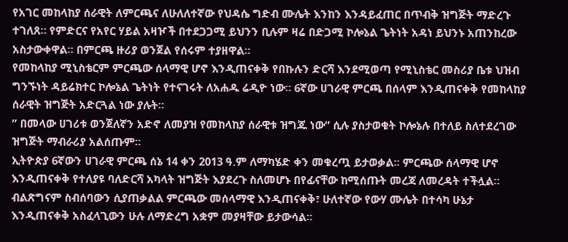የአገር መከላከያ ሰራዊት ለምርጫና ለሁለለተኛው የህዳሴ ግድብ ሙሌት እንከን እንዳይፈጠር በጥብቅ ዝግጅት ማድረጉ ተገለጸ። የምድርና የአየር ሃይል አዛዦች በተደጋጋሚ ይህንን ቢሉም ዛሬ በድጋሚ ኮሎኔል ጌትነት አዳነ ይህንኑ አጠንከረው አስታውቀዋል። በምርጫ ዙሪያ ወንጀል የሰሩም ተያዘዋል።
የመከላከያ ሚኒስቴርም ምርጫው ሰላማዊ ሆኖ እንዲጠናቀቅ የበኩሉን ድርሻ እንደሚወጣ የሚኒስቴር መስሪያ ቤቱ ህዝብ ግንኙነት ዳይሬክተር ኮሎኔል ጌትነት የተናገሩት ለአሐዱ ሬዲዮ ነው። 6ኛው ሀገራዊ ምርጫ በሰላም እንዲጠናቀቅ የመከላከያ ሰራዊት ዝግጅት አድርጓል ነው ያሉት።
” በመላው ሀገሪቱ ወንጀለኛን አድኖ ለመያዝ የመከላከያ ሰራዊቱ ዝግጁ ነው” ሲሉ ያስታወቁት ኮሎኔሉ በተለይ ስለተደረገው ዝግጅት ማብራሪያ አልሰጡም።
ኢትዮጵያ 6ኛውን ሀገራዊ ምርጫ ሰኔ 14 ቀን 2013 ዓ.ም ለማካሄድ ቀን መቁረጧ ይታወቃል፡፡ ምርጫው ሰላማዊ ሆኖ እንዲጠናቀቅ የተለያዩ ባለድርሻ አካላት ዝግጅት እያደረጉ ስለመሆኑ በየፊናቸው ከሚሰጡት መረጃ ለመረዳት ተችሏል። ብልጽግናም ስብሰባውን ሲያጠቃልል ምርጫው መሰላማዊ እንዲጠናቀቅ፣ ሁለተኛው የውሃ ሙሌት በተሳካ ሁኔታ እንዲጠናቀቅ አስፈላጊውን ሁሉ ለማድረግ አቋም መያዛቸው ይታውሳል።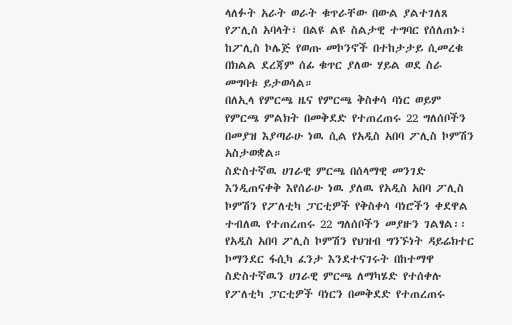ላለፉት አራት ወራት ቁጥራቸው በውል ያልተገለጸ የፖሊስ አባላት፣ በልዩ ልዩ ስልታዊ ተግባር የሰለጠኑ፣ ከፖሊስ ኮሌጅ የወጡ መኮንኖች በተከታታይ ሲመረቁ በክልል ደረጃም ሰፊ ቁጥር ያለው ሃይል ወደ ስራ መግባቱ ይታወሳል።
በለኢላ የምርጫ ዜና የምርጫ ቅስቀሳ ባነር ወይም የምርጫ ምልክት በመቅደድ የተጠረጠሩ 22 ግለሰቦችን በመያዝ እያጣራሁ ነዉ ሲል የአዲስ አበባ ፖሊስ ኮምሽን አስታወቋል።
ስድስተኛዉ ሀገራዊ ምርጫ በሰላማዊ መንገድ እንዲጠናቀቅ እየሰራሁ ነዉ ያለዉ የአዲስ አበባ ፖሊስ ኮምሽን የፖለቲካ ፓርቲዎች የቅስቀሳ ባነሮችን ቀደዋል ተብለዉ የተጠረጠሩ 22 ግለሰቦችን መያዙን ገልፃል፡፡
የአዲስ አበባ ፖሊስ ኮምሽን የህዝብ ግንኙነት ዳይሬክተር ኮማንደር ፋሲካ ፈንታ እንደተናገሩት በከተማዋ ስድስተኛዉን ሀገራዊ ምርጫ ለማካሄድ የተሰቀሉ የፖለቲካ ፓርቲዎች ባነርን በመቅደድ የተጠረጠሩ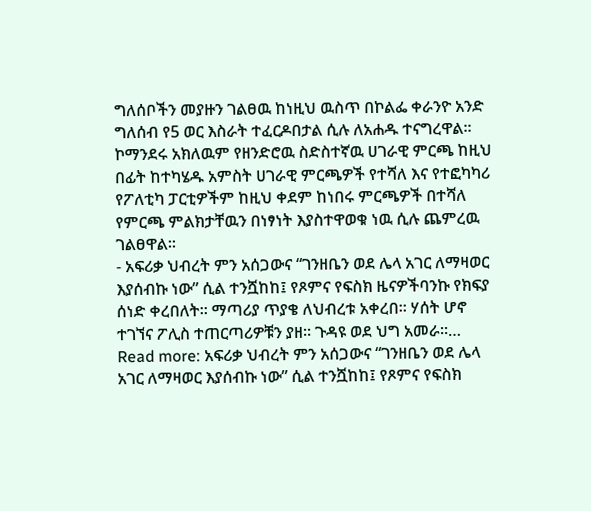ግለሰቦችን መያዙን ገልፀዉ ከነዚህ ዉስጥ በኮልፌ ቀራንዮ አንድ ግለሰብ የ5 ወር እስራት ተፈርዶበታል ሲሉ ለአሐዱ ተናግረዋል፡፡
ኮማንደሩ አክለዉም የዘንድሮዉ ስድስተኛዉ ሀገራዊ ምርጫ ከዚህ በፊት ከተካሄዱ አምስት ሀገራዊ ምርጫዎች የተሻለ እና የተፎካካሪ የፖለቲካ ፓርቲዎችም ከዚህ ቀደም ከነበሩ ምርጫዎች በተሻለ የምርጫ ምልክታቸዉን በነፃነት እያስተዋወቁ ነዉ ሲሉ ጨምረዉ ገልፀዋል፡፡
- አፍሪቃ ህብረት ምን አሰጋውና “ገንዘቤን ወደ ሌላ አገር ለማዛወር እያሰብኩ ነው” ሲል ተንሿከከ፤ የጾምና የፍስክ ዜናዎችባንኩ የክፍያ ሰነድ ቀረበለት። ማጣሪያ ጥያቄ ለህብረቱ አቀረበ። ሃሰት ሆኖ ተገኘና ፖሊስ ተጠርጣሪዎቹን ያዘ። ጉዳዩ ወደ ህግ አመራ።… Read more: አፍሪቃ ህብረት ምን አሰጋውና “ገንዘቤን ወደ ሌላ አገር ለማዛወር እያሰብኩ ነው” ሲል ተንሿከከ፤ የጾምና የፍስክ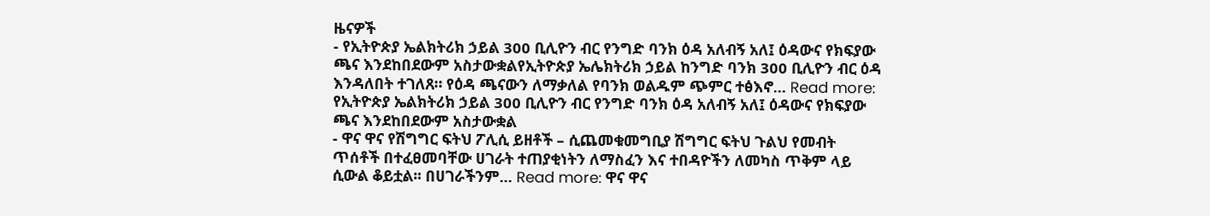ዜናዎች
- የኢትዮጵያ ኤልክትሪክ ኃይል 300 ቢሊዮን ብር የንግድ ባንክ ዕዳ አለብኝ አለ፤ ዕዳውና የክፍያው ጫና እንደከበደውም አስታውቋልየኢትዮጵያ ኤሌክትሪክ ኃይል ከንግድ ባንክ 300 ቢሊዮን ብር ዕዳ እንዳለበት ተገለጸ። የዕዳ ጫናውን ለማቃለል የባንክ ወልዱም ጭምር ተፅእኖ… Read more: የኢትዮጵያ ኤልክትሪክ ኃይል 300 ቢሊዮን ብር የንግድ ባንክ ዕዳ አለብኝ አለ፤ ዕዳውና የክፍያው ጫና እንደከበደውም አስታውቋል
- ዋና ዋና የሽግግር ፍትህ ፖሊሲ ይዘቶች – ሲጨመቁመግቢያ ሽግግር ፍትህ ጉልህ የመብት ጥሰቶች በተፈፀመባቸው ሀገራት ተጠያቂነትን ለማስፈን እና ተበዳዮችን ለመካስ ጥቅም ላይ ሲውል ቆይቷል፡፡ በሀገራችንም… Read more: ዋና ዋና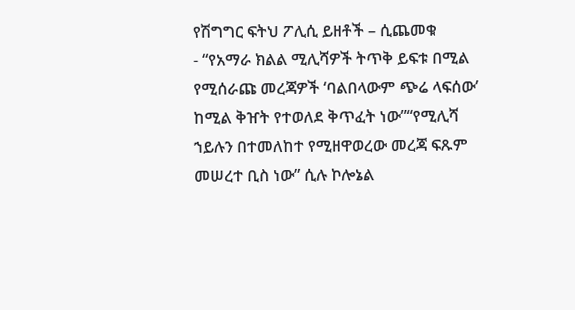የሽግግር ፍትህ ፖሊሲ ይዘቶች – ሲጨመቁ
- “የአማራ ክልል ሚሊሻዎች ትጥቅ ይፍቱ በሚል የሚሰራጩ መረጃዎች ‘ባልበላውም ጭሬ ላፍሰው’ ከሚል ቅዠት የተወለደ ቅጥፈት ነው”“የሚሊሻ ኀይሉን በተመለከተ የሚዘዋወረው መረጃ ፍጹም መሠረተ ቢስ ነው” ሲሉ ኮሎኔል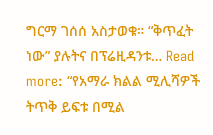ግርማ ገሰሰ አስታወቁ። “ቅጥፈት ነው” ያሉትና በፕሬዚዳንቱ… Read more: “የአማራ ክልል ሚሊሻዎች ትጥቅ ይፍቱ በሚል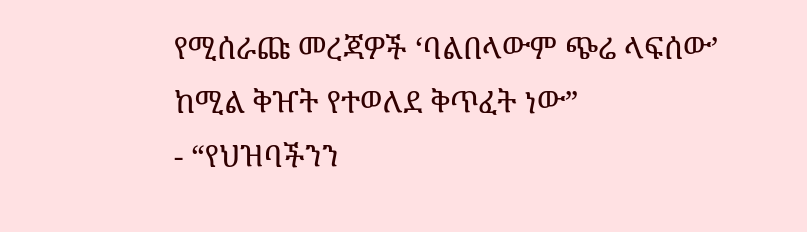የሚሰራጩ መረጃዎች ‘ባልበላውም ጭሬ ላፍሰው’ ከሚል ቅዠት የተወለደ ቅጥፈት ነው”
- “የህዝባችንን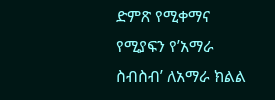ድምጽ የሚቀማና የሚያፍን የ’አማራ ስብስብ’ ለአማራ ክልል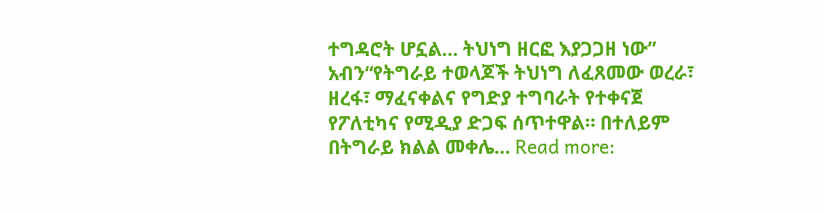ተግዳሮት ሆኗል… ትህነግ ዘርፎ እያጋጋዘ ነው” አብን“የትግራይ ተወላጆች ትህነግ ለፈጸመው ወረራ፣ ዘረፋ፣ ማፈናቀልና የግድያ ተግባራት የተቀናጀ የፖለቲካና የሚዲያ ድጋፍ ሰጥተዋል። በተለይም በትግራይ ክልል መቀሌ… Read more: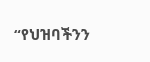“የህዝባችንን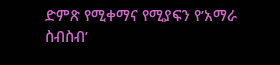ድምጽ የሚቀማና የሚያፍን የ’አማራ ስብስብ’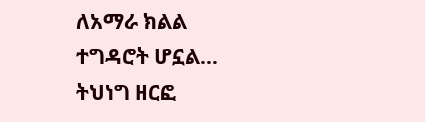ለአማራ ክልል ተግዳሮት ሆኗል… ትህነግ ዘርፎ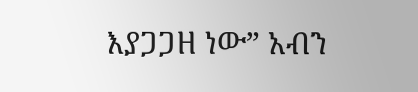እያጋጋዘ ነው” አብን